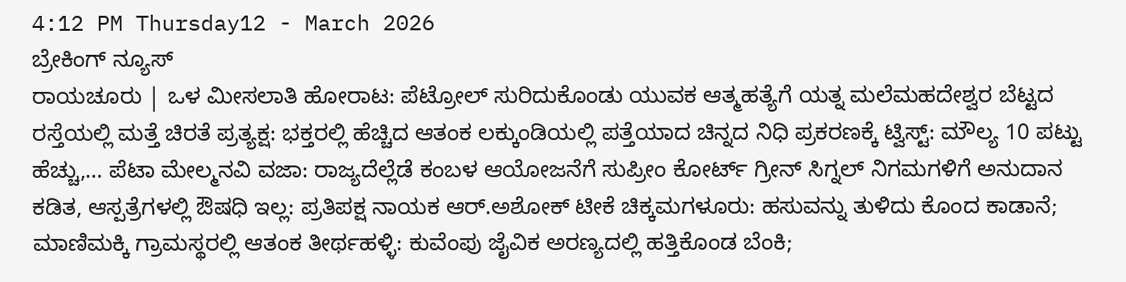4:12 PM Thursday12 - March 2026
ಬ್ರೇಕಿಂಗ್ ನ್ಯೂಸ್
ರಾಯಚೂರು | ಒಳ ಮೀಸಲಾತಿ ಹೋರಾಟ: ಪೆಟ್ರೋಲ್ ಸುರಿದುಕೊಂಡು ಯುವಕ ಆತ್ಮಹತ್ಯೆಗೆ ಯತ್ನ ಮಲೆಮಹದೇಶ್ವರ ಬೆಟ್ಟದ ರಸ್ತೆಯಲ್ಲಿ ಮತ್ತೆ ಚಿರತೆ ಪ್ರತ್ಯಕ್ಷ: ಭಕ್ತರಲ್ಲಿ ಹೆಚ್ಚಿದ ಆತಂಕ ಲಕ್ಕುಂಡಿಯಲ್ಲಿ ಪತ್ತೆಯಾದ ಚಿನ್ನದ ನಿಧಿ ಪ್ರಕರಣಕ್ಕೆ ಟ್ವಿಸ್ಟ್‌: ಮೌಲ್ಯ 10 ಪಟ್ಟು ಹೆಚ್ಚು,… ಪೆಟಾ ಮೇಲ್ಮನವಿ ವಜಾ: ರಾಜ್ಯದೆಲ್ಲೆಡೆ ಕಂಬಳ ಆಯೋಜನೆಗೆ ಸುಪ್ರೀಂ ಕೋರ್ಟ್ ಗ್ರೀನ್ ಸಿಗ್ನಲ್ ನಿಗಮಗಳಿಗೆ ಅನುದಾನ ಕಡಿತ, ಆಸ್ಪತ್ರೆಗಳಲ್ಲಿ ಔಷಧಿ ಇಲ್ಲ: ಪ್ರತಿಪಕ್ಷ ನಾಯಕ ಆರ್‌.ಅಶೋಕ್ ಟೀಕೆ ಚಿಕ್ಕಮಗಳೂರು: ಹಸುವನ್ನು ತುಳಿದು ಕೊಂದ ಕಾಡಾನೆ; ಮಾಣಿಮಕ್ಕಿ ಗ್ರಾಮಸ್ಥರಲ್ಲಿ ಆತಂಕ ತೀರ್ಥಹಳ್ಳಿ: ಕುವೆಂಪು ಜೈವಿಕ ಅರಣ್ಯದಲ್ಲಿ ಹತ್ತಿಕೊಂಡ ಬೆಂಕಿ;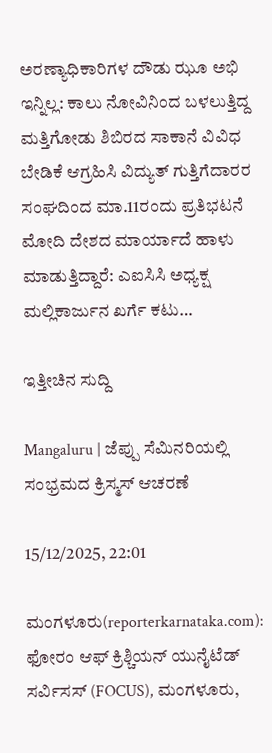ಅರಣ್ಯಾಧಿಕಾರಿಗಳ ದೌಡು ಝೂ ಅಭಿ ಇನ್ನಿಲ್ಲ: ಕಾಲು ನೋವಿನಿಂದ ಬಳಲುತ್ತಿದ್ದ ಮತ್ತಿಗೋಡು ಶಿಬಿರದ ಸಾಕಾನೆ ವಿವಿಧ ಬೇಡಿಕೆ ಆಗ್ರಹಿಸಿ ವಿದ್ಯುತ್ ಗುತ್ತಿಗೆದಾರರ ಸಂಘದಿಂದ ಮಾ.11ರಂದು ಪ್ರತಿಭಟನೆ ಮೋದಿ ದೇಶದ ಮಾರ್ಯಾದೆ ಹಾಳು‌‌ ಮಾಡುತ್ತಿದ್ದಾರೆ: ಎಐಸಿಸಿ ಅಧ್ಯಕ್ಷ ಮಲ್ಲಿಕಾರ್ಜುನ ಖರ್ಗೆ ಕಟು‌…

ಇತ್ತೀಚಿನ ಸುದ್ದಿ

Mangaluru | ಜೆಪ್ಪು ಸೆಮಿನರಿಯಲ್ಲಿ ಸಂಭ್ರಮದ ಕ್ರಿಸ್ಮಸ್ ಆಚರಣೆ

15/12/2025, 22:01

ಮಂಗಳೂರು(reporterkarnataka.com): ಫೋರಂ ಆಫ್ ಕ್ರಿಶ್ಚಿಯನ್ ಯುನೈಟೆಡ್ ಸರ್ವಿಸಸ್ (FOCUS), ಮಂಗಳೂರು,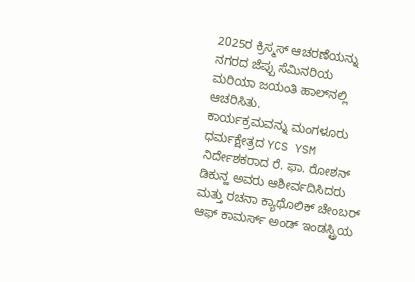2025ರ ಕ್ರಿಸ್ಮಸ್ ಆಚರಣೆಯನ್ನು ನಗರದ ಜೆಪ್ಪು ಸೆಮಿನರಿಯ ಮರಿಯಾ ಜಯಂತಿ ಹಾಲ್‌ನಲ್ಲಿ ಆಚರಿಸಿತು.
ಕಾರ್ಯಕ್ರಮವನ್ನು ಮಂಗಳೂರು ಧರ್ಮಕ್ಷೇತ್ರದ YCS YSM ನಿರ್ದೇಶಕರಾದ ರೆ. ಫಾ. ರೋಶನ್ ಡಿಕುನ್ಹ ಅವರು ಆಶೀರ್ವದಿಸಿದರು ಮತ್ತು ರಚನಾ ಕ್ಯಾಥೊಲಿಕ್ ಚೇಂಬರ್ ಆಫ್ ಕಾಮರ್ಸ್ ಅಂಡ್ ಇಂಡಸ್ಟ್ರಿಯ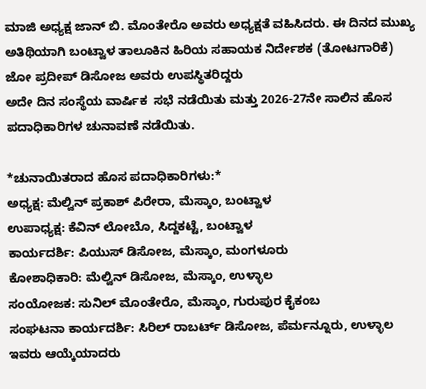ಮಾಜಿ ಅಧ್ಯಕ್ಷ ಜಾನ್ ಬಿ. ಮೊಂತೇರೊ ಅವರು ಅಧ್ಯಕ್ಷತೆ ವಹಿಸಿದರು. ಈ ದಿನದ ಮುಖ್ಯ ಅತಿಥಿಯಾಗಿ ಬಂಟ್ವಾಳ ತಾಲೂಕಿನ ಹಿರಿಯ ಸಹಾಯಕ ನಿರ್ದೇಶಕ (ತೋಟಗಾರಿಕೆ) ಜೋ ಪ್ರದೀಪ್ ಡಿಸೋಜ ಅವರು ಉಪಸ್ಥಿತರಿದ್ದರು
ಅದೇ ದಿನ ಸಂಸ್ಥೆಯ ವಾರ್ಷಿಕ  ಸಭೆ ನಡೆಯಿತು ಮತ್ತು 2026-27ನೇ ಸಾಲಿನ ಹೊಸ ಪದಾಧಿಕಾರಿಗಳ ಚುನಾವಣೆ ನಡೆಯಿತು.

*ಚುನಾಯಿತರಾದ ಹೊಸ ಪದಾಧಿಕಾರಿಗಳು:*
ಅಧ್ಯಕ್ಷ: ಮೆಲ್ವಿನ್ ಪ್ರಕಾಶ್ ಪಿರೇರಾ, ಮೆಸ್ಕಾಂ, ಬಂಟ್ವಾಳ
ಉಪಾಧ್ಯಕ್ಷ: ಕೆವಿನ್ ಲೋಬೊ, ಸಿದ್ದಕಟ್ಟೆ, ಬಂಟ್ವಾಳ
ಕಾರ್ಯದರ್ಶಿ: ಪಿಯುಸ್ ಡಿಸೋಜ, ಮೆಸ್ಕಾಂ, ಮಂಗಳೂರು
ಕೋಶಾಧಿಕಾರಿ: ಮೆಲ್ವಿನ್ ಡಿಸೋಜ, ಮೆಸ್ಕಾಂ, ಉಳ್ಳಾಲ
ಸಂಯೋಜಕ: ಸುನಿಲ್ ಮೊಂತೇರೊ, ಮೆಸ್ಕಾಂ, ಗುರುಪುರ ಕೈಕಂಬ
ಸಂಘಟನಾ ಕಾರ್ಯದರ್ಶಿ: ಸಿರಿಲ್ ರಾಬರ್ಟ್ ಡಿಸೋಜ, ಪೆರ್ಮನ್ನೂರು, ಉಳ್ಳಾಲ ಇವರು ಆಯ್ಕೆಯಾದರು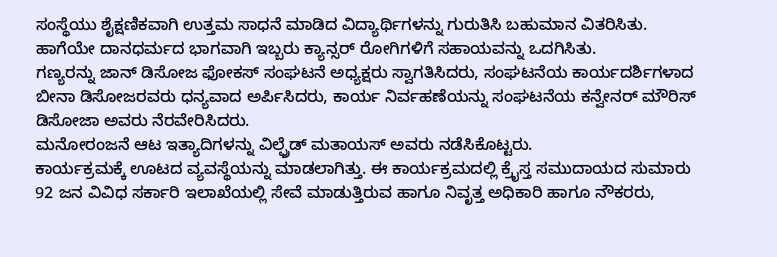ಸಂಸ್ಥೆಯು ಶೈಕ್ಷಣಿಕವಾಗಿ ಉತ್ತಮ ಸಾಧನೆ ಮಾಡಿದ ವಿದ್ಯಾರ್ಥಿಗಳನ್ನು ಗುರುತಿಸಿ ಬಹುಮಾನ ವಿತರಿಸಿತು. ಹಾಗೆಯೇ ದಾನಧರ್ಮದ ಭಾಗವಾಗಿ ಇಬ್ಬರು ಕ್ಯಾನ್ಸರ್ ರೋಗಿಗಳಿಗೆ ಸಹಾಯವನ್ನು ಒದಗಿಸಿತು.
ಗಣ್ಯರನ್ನು ಜಾನ್ ಡಿಸೋಜ ಫೋಕಸ್ ಸಂಘಟನೆ ಅಧ್ಯಕ್ಷರು ಸ್ವಾಗತಿಸಿದರು, ಸಂಘಟನೆಯ ಕಾರ್ಯದರ್ಶಿಗಳಾದ ಬೀನಾ ಡಿಸೋಜರವರು ಧನ್ಯವಾದ ಅರ್ಪಿಸಿದರು, ಕಾರ್ಯ ನಿರ್ವಹಣೆಯನ್ನು ಸಂಘಟನೆಯ ಕನ್ವೇನರ್ ಮೌರಿಸ್ ಡಿಸೋಜಾ ಅವರು ನೆರವೇರಿಸಿದರು.
ಮನೋರಂಜನೆ ಆಟ ಇತ್ಯಾದಿಗಳನ್ನು ವಿಲ್ಫ್ರೆಡ್ ಮತಾಯಸ್ ಅವರು ನಡೆಸಿಕೊಟ್ಟರು.
ಕಾರ್ಯಕ್ರಮಕ್ಕೆ ಊಟದ ವ್ಯವಸ್ಥೆಯನ್ನು ಮಾಡಲಾಗಿತ್ತು. ಈ ಕಾರ್ಯಕ್ರಮದಲ್ಲಿ ಕ್ರೈಸ್ತ ಸಮುದಾಯದ ಸುಮಾರು 92 ಜನ ವಿವಿಧ ಸರ್ಕಾರಿ ಇಲಾಖೆಯಲ್ಲಿ ಸೇವೆ ಮಾಡುತ್ತಿರುವ ಹಾಗೂ ನಿವೃತ್ತ ಅಧಿಕಾರಿ ಹಾಗೂ ನೌಕರರು,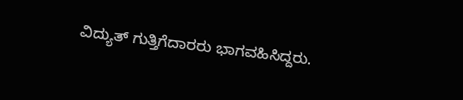ವಿದ್ಯುತ್ ಗುತ್ತಿಗೆದಾರರು ಭಾಗವಹಿಸಿದ್ದರು.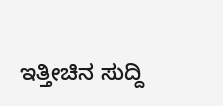ಇತ್ತೀಚಿನ ಸುದ್ದಿ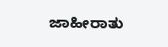ಜಾಹೀರಾತು